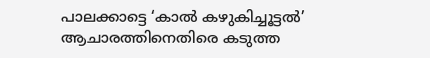പാലക്കാട്ടെ ‘കാല്‍ കഴുകിച്ചൂട്ടല്‍’ ആചാരത്തിനെതിരെ കടുത്ത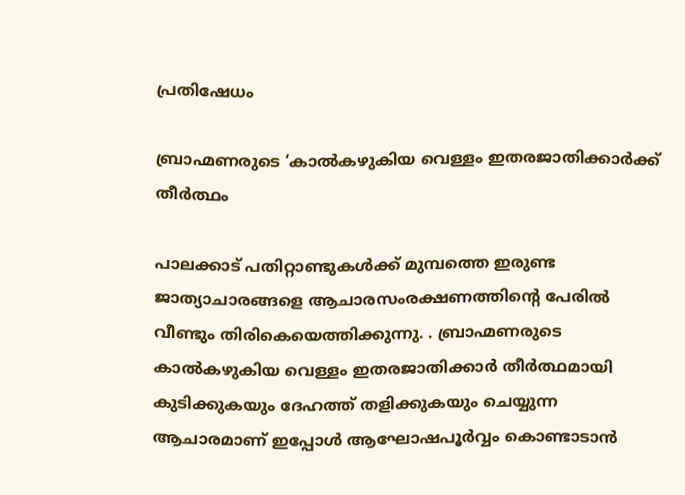പ്രതിഷേധം

ബ്രാഹ്മണരുടെ ‘കാല്‍കഴുകിയ വെള്ളം ഇതരജാതിക്കാര്‍ക്ക് തീര്‍ത്ഥം

പാലക്കാട് പതിറ്റാണ്ടുകള്‍ക്ക് മുമ്പത്തെ ഇരുണ്ട ജാത്യാചാരങ്ങളെ ആചാരസംരക്ഷണത്തിന്റെ പേരില്‍ വീണ്ടും തിരികെയെത്തിക്കുന്നു. . ബ്രാഹ്മണരുടെ കാല്‍കഴുകിയ വെള്ളം ഇതരജാതിക്കാര്‍ തീര്‍ത്ഥമായി
കുടിക്കുകയും ദേഹത്ത് തളിക്കുകയും ചെയ്യുന്ന ആചാരമാണ് ഇപ്പോള്‍ ആഘോഷപൂര്‍വ്വം കൊണ്ടാടാന്‍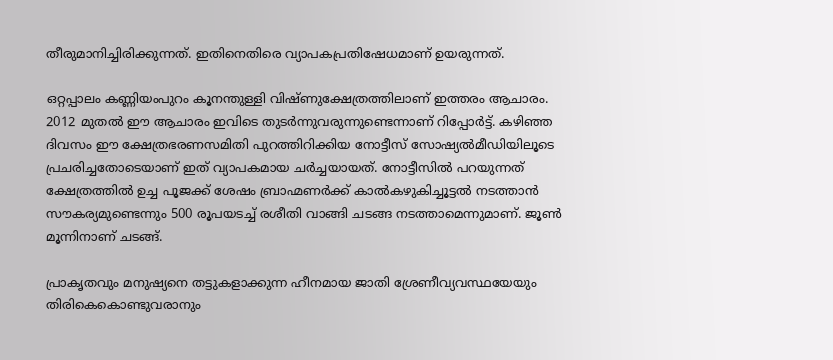തീരുമാനിച്ചിരിക്കുന്നത്. ഇതിനെതിരെ വ്യാപകപ്രതിഷേധമാണ് ഉയരുന്നത്.

ഒറ്റപ്പാലം കണ്ണിയംപുറം കൂനന്തുള്ളി വിഷ്ണുക്ഷേത്രത്തിലാണ് ഇത്തരം ആചാരം. 2012 മുതല്‍ ഈ ആചാരം ഇവിടെ തുടര്‍ന്നുവരുന്നുണ്ടെന്നാണ് റിപ്പോര്‍ട്ട്. കഴിഞ്ഞ ദിവസം ഈ ക്ഷേത്രഭരണസമിതി പുറത്തിറിക്കിയ നോട്ടീസ് സോഷ്യല്‍മീഡിയിലൂടെ പ്രചരിച്ചതോടെയാണ് ഇത് വ്യാപകമായ ചര്‍ച്ചയായത്. നോട്ടീസില്‍ പറയുന്നത് ക്ഷേത്രത്തില്‍ ഉച്ച പൂജക്ക് ശേഷം ബ്രാഹ്മണര്‍ക്ക് കാല്‍കഴുകിച്ചൂട്ടല്‍ നടത്താന്‍ സൗകര്യമുണ്ടെന്നും 500 രൂപയടച്ച് രശീതി വാങ്ങി ചടങ്ങ നടത്താമെന്നുമാണ്. ജൂണ്‍ മൂന്നിനാണ് ചടങ്ങ്.

പ്രാകൃതവും മനുഷ്യനെ തട്ടുകളാക്കുന്ന ഹീനമായ ജാതി ശ്രേണീവ്യവസ്ഥയേയും തിരികെകൊണ്ടുവരാനും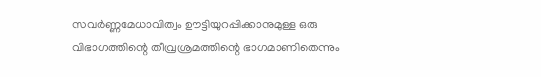സവര്‍ണ്ണമേധാവിത്വം ഊട്ടിയുറപ്പിക്കാനുമുള്ള ഒരു വിഭാഗത്തിന്റെ തീവ്രശ്രമത്തിന്റെ ഭാഗമാണിതെന്നും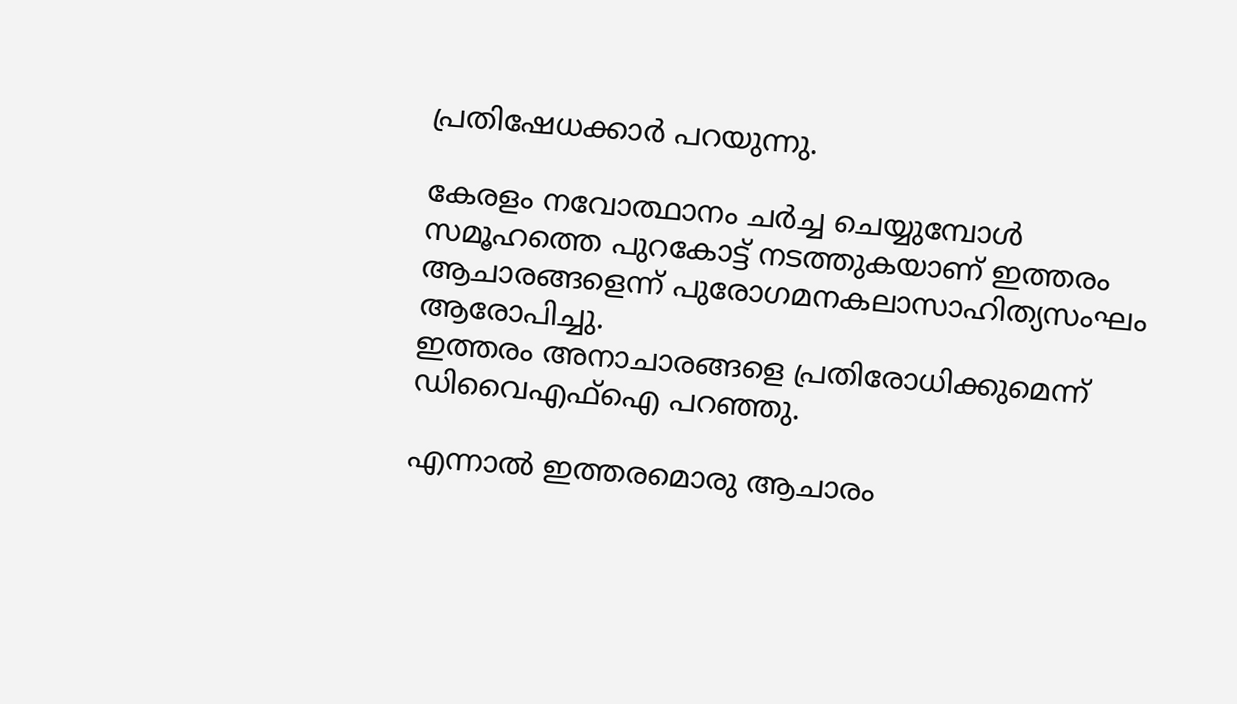പ്രതിഷേധക്കാര്‍ പറയുന്നു.

കേരളം നവോത്ഥാനം ചര്‍ച്ച ചെയ്യുമ്പോള്‍ സമൂഹത്തെ പുറകോട്ട് നടത്തുകയാണ് ഇത്തരം ആചാരങ്ങളെന്ന് പുരോഗമനകലാസാഹിത്യസംഘം ആരോപിച്ചു.
ഇത്തരം അനാചാരങ്ങളെ പ്രതിരോധിക്കുമെന്ന് ഡിവൈഎഫ്‌ഐ പറഞ്ഞു.

എന്നാല്‍ ഇത്തരമൊരു ആചാരം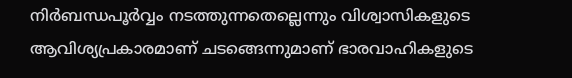നിര്‍ബന്ധപൂര്‍വ്വം നടത്തുന്നതെല്ലെന്നും വിശ്വാസികളുടെ ആവിശ്യപ്രകാരമാണ് ചടങ്ങെന്നുമാണ് ഭാരവാഹികളുടെ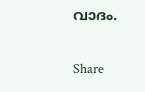വാദം.

Share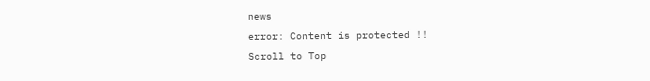news
error: Content is protected !!
Scroll to Top